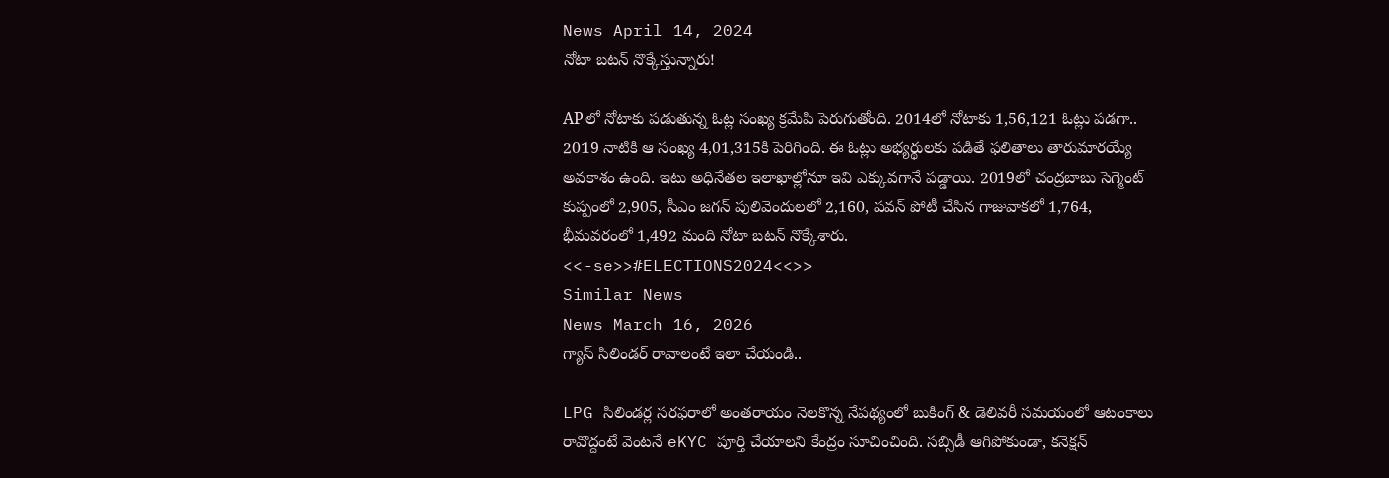News April 14, 2024
నోటా బటన్ నొక్కేస్తున్నారు!

APలో నోటాకు పడుతున్న ఓట్ల సంఖ్య క్రమేపి పెరుగుతోంది. 2014లో నోటాకు 1,56,121 ఓట్లు పడగా.. 2019 నాటికి ఆ సంఖ్య 4,01,315కి పెరిగింది. ఈ ఓట్లు అభ్యర్థులకు పడితే ఫలితాలు తారుమారయ్యే అవకాశం ఉంది. ఇటు అధినేతల ఇలాఖాల్లోనూ ఇవి ఎక్కువగానే పడ్డాయి. 2019లో చంద్రబాబు సెగ్మెంట్ కుప్పంలో 2,905, సీఎం జగన్ పులివెందులలో 2,160, పవన్ పోటీ చేసిన గాజువాకలో 1,764, భీమవరంలో 1,492 మంది నోటా బటన్ నొక్కేశారు.
<<-se>>#ELECTIONS2024<<>>
Similar News
News March 16, 2026
గ్యాస్ సిలిండర్ రావాలంటే ఇలా చేయండి..

LPG సిలిండర్ల సరఫరాలో అంతరాయం నెలకొన్న నేపథ్యంలో బుకింగ్ & డెలివరీ సమయంలో ఆటంకాలు రావొద్దంటే వెంటనే eKYC పూర్తి చేయాలని కేంద్రం సూచించింది. సబ్సిడీ ఆగిపోకుండా, కనెక్షన్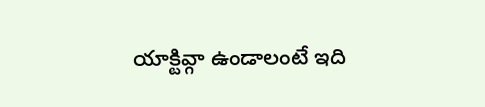యాక్టివ్గా ఉండాలంటే ఇది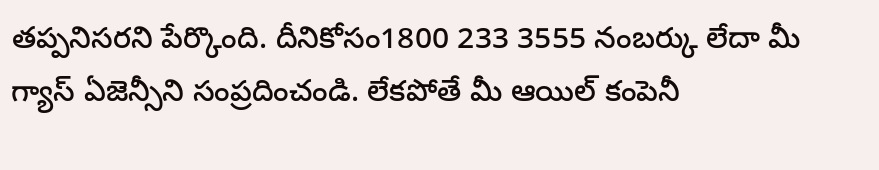తప్పనిసరని పేర్కొంది. దీనికోసం1800 233 3555 నంబర్కు లేదా మీ గ్యాస్ ఏజెన్సీని సంప్రదించండి. లేకపోతే మీ ఆయిల్ కంపెనీ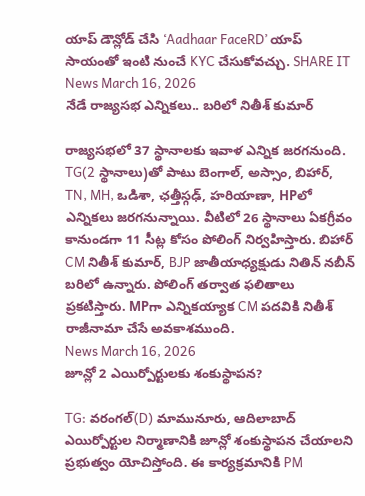యాప్ డౌన్లోడ్ చేసి ‘Aadhaar FaceRD’ యాప్ సాయంతో ఇంటి నుంచే KYC చేసుకోవచ్చు. SHARE IT
News March 16, 2026
నేడే రాజ్యసభ ఎన్నికలు.. బరిలో నితీశ్ కుమార్

రాజ్యసభలో 37 స్థానాలకు ఇవాళ ఎన్నిక జరగనుంది. TG(2 స్థానాలు)తో పాటు బెంగాల్, అస్సాం, బిహార్, TN, MH, ఒడిశా, ఛత్తీస్గఢ్, హరియాణా, HPలో ఎన్నికలు జరగనున్నాయి. వీటిలో 26 స్థానాలు ఏకగ్రీవం కానుండగా 11 సీట్ల కోసం పోలింగ్ నిర్వహిస్తారు. బిహార్ CM నితీశ్ కుమార్, BJP జాతీయాధ్యక్షుడు నితిన్ నబీన్ బరిలో ఉన్నారు. పోలింగ్ తర్వాత ఫలితాలు ప్రకటిస్తారు. MPగా ఎన్నికయ్యాక CM పదవికి నితీశ్ రాజీనామా చేసే అవకాశముంది.
News March 16, 2026
జూన్లో 2 ఎయిర్పోర్టులకు శంకుస్థాపన?

TG: వరంగల్(D) మామునూరు, ఆదిలాబాద్ ఎయిర్పోర్టుల నిర్మాణానికి జూన్లో శంకుస్థాపన చేయాలని ప్రభుత్వం యోచిస్తోంది. ఈ కార్యక్రమానికి PM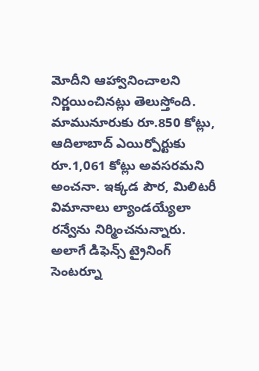మోదీని ఆహ్వానించాలని నిర్ణయించినట్లు తెలుస్తోంది. మామునూరుకు రూ.850 కోట్లు, ఆదిలాబాద్ ఎయిర్పోర్టుకు రూ.1,061 కోట్లు అవసరమని అంచనా. ఇక్కడ పౌర, మిలిటరీ విమానాలు ల్యాండయ్యేలా రన్వేను నిర్మించనున్నారు. అలాగే డిఫెన్స్ ట్రైనింగ్ సెంటర్నూ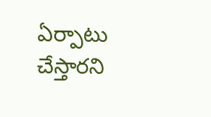ఏర్పాటు చేస్తారని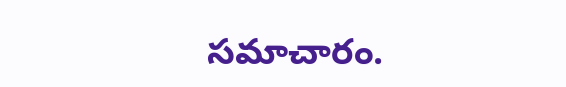సమాచారం.